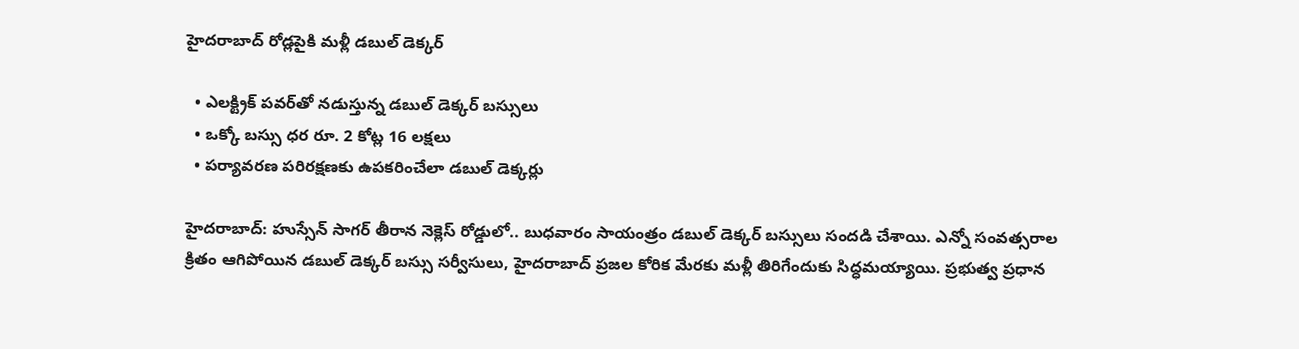హైదరాబాద్‌ రోడ్లపైకి మళ్లీ డబుల్ డెక్కర్

  • ఎలక్ట్రిక్ పవర్‌తో నడుస్తున్న డబుల్ డెక్కర్ బస్సులు
  • ఒక్కో బస్సు ధర రూ. 2 కోట్ల 16 లక్షలు
  • పర్యావరణ పరిరక్షణకు ఉపకరించేలా డబుల్ డెక్కర్లు

హైదరాబాద్: హుస్సేన్‌ సాగర్‌ తీరాన నెక్లెస్ రోడ్డులో.. బుధవారం సాయంత్రం డబుల్ డెక్కర్ బస్సులు సందడి చేశాయి. ఎన్నో సంవత్సరాల క్రితం ఆగిపోయిన డబుల్ డెక్కర్ బస్సు సర్వీసులు, హైదరాబాద్ ప్రజల కోరిక మేరకు మళ్లీ తిరిగేందుకు సిద్ధమయ్యాయి. ప్రభుత్వ ప్రధాన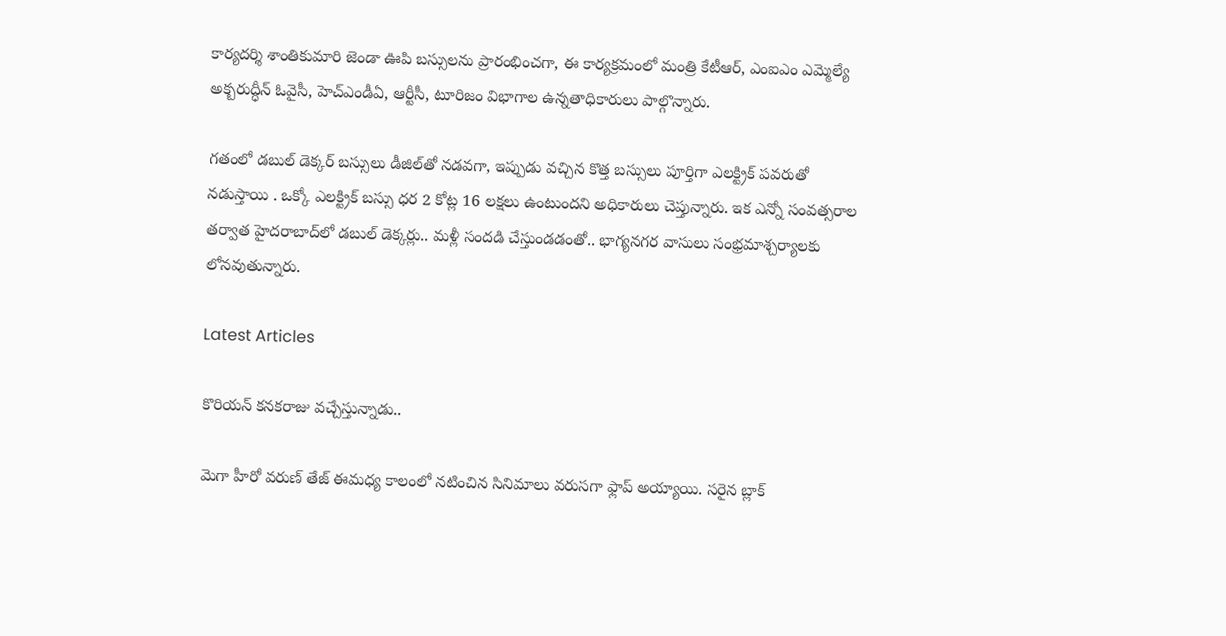కార్యదర్శి శాంతికుమారి జెండా ఊపి బస్సులను ప్రారంభించగా, ఈ కార్యక్రమంలో మంత్రి కేటీఆర్‌, ఎంఐఎం ఎమ్మెల్యే అక్బరుద్ధీన్‌ ఓవైసీ, హెచ్‌ఎండీఏ, ఆర్టీసీ, టూరిజం విభాగాల ఉన్నతాధికారులు పాల్గొన్నారు.

గతంలో డబుల్ డెక్కర్ బస్సులు డీజిల్‌తో నడవగా, ఇప్పుడు వచ్చిన కొత్త బస్సులు పూర్తిగా ఎలక్ట్రిక్ పవరుతో నడుస్తాయి . ఒక్కో ఎలక్ట్రిక్ బస్సు ధర 2 కోట్ల 16 లక్షలు ఉంటుందని అధికారులు చెప్తున్నారు. ఇక ఎన్నో సంవత్సరాల తర్వాత హైదరాబాద్‌లో డబుల్‌ డెక్కర్లు.. మళ్లీ సందడి చేస్తుండడంతో.. భాగ్యనగర వాసులు సంభ్రమాశ్చర్యాలకు లోనవుతున్నారు.

Latest Articles

కొరియన్ కనకరాజు వచ్చేస్తున్నాడు..

మెగా హీరో వరుణ్ తేజ్ ఈమధ్య కాలంలో నటించిన సినిమాలు వరుసగా ఫ్లాప్ అయ్యాయి. సరైన బ్లాక్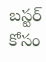బస్టర్ కోసం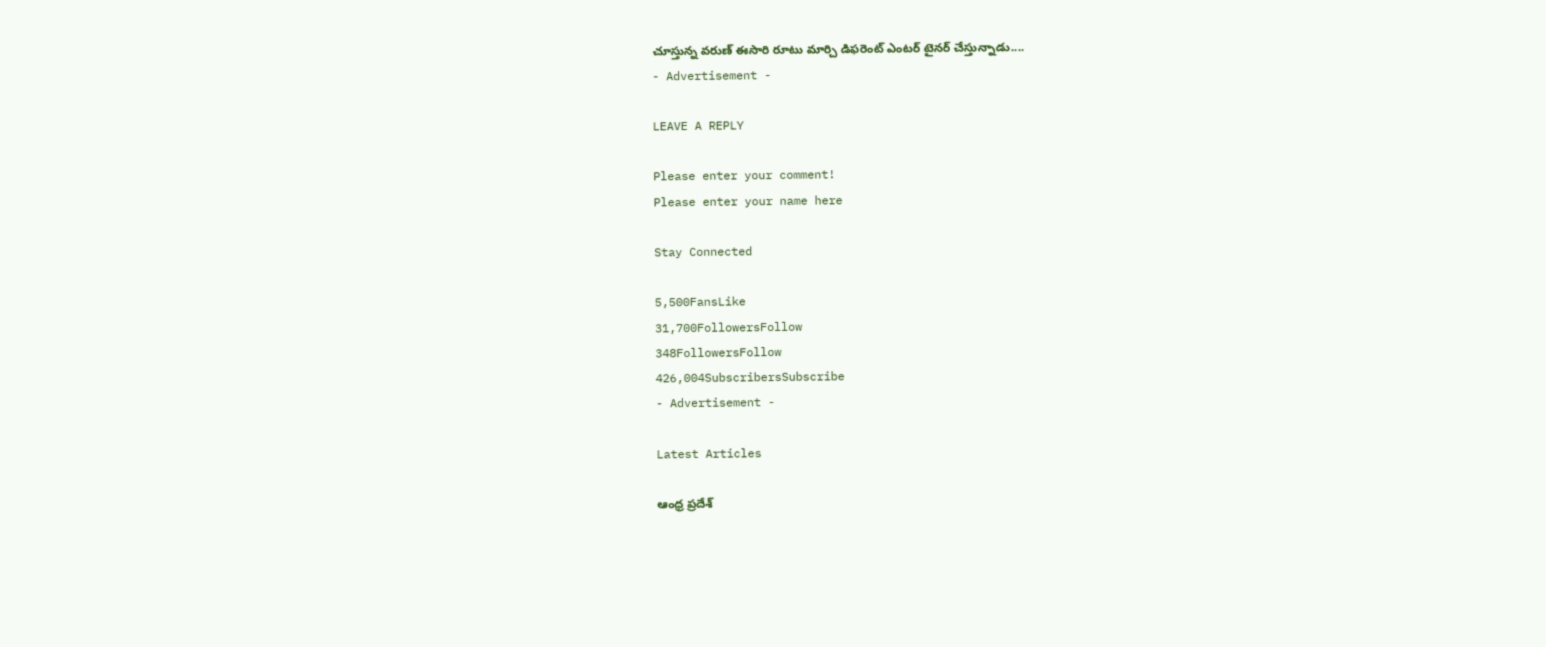చూస్తున్న వరుణ్ ఈసారి రూటు మార్చి డిఫరెంట్ ఎంటర్ టైనర్ చేస్తున్నాడు....
- Advertisement -

LEAVE A REPLY

Please enter your comment!
Please enter your name here

Stay Connected

5,500FansLike
31,700FollowersFollow
348FollowersFollow
426,004SubscribersSubscribe
- Advertisement -

Latest Articles

ఆంధ్ర ప్రదేశ్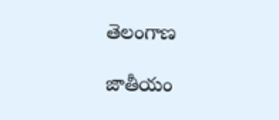తెలంగాణ

జాతీయం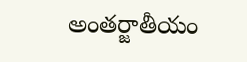అంతర్జాతీయం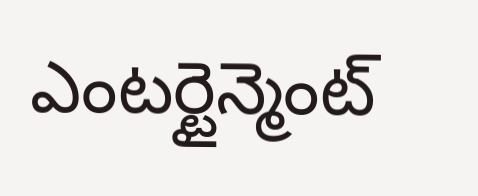ఎంటర్టైన్మెంట్